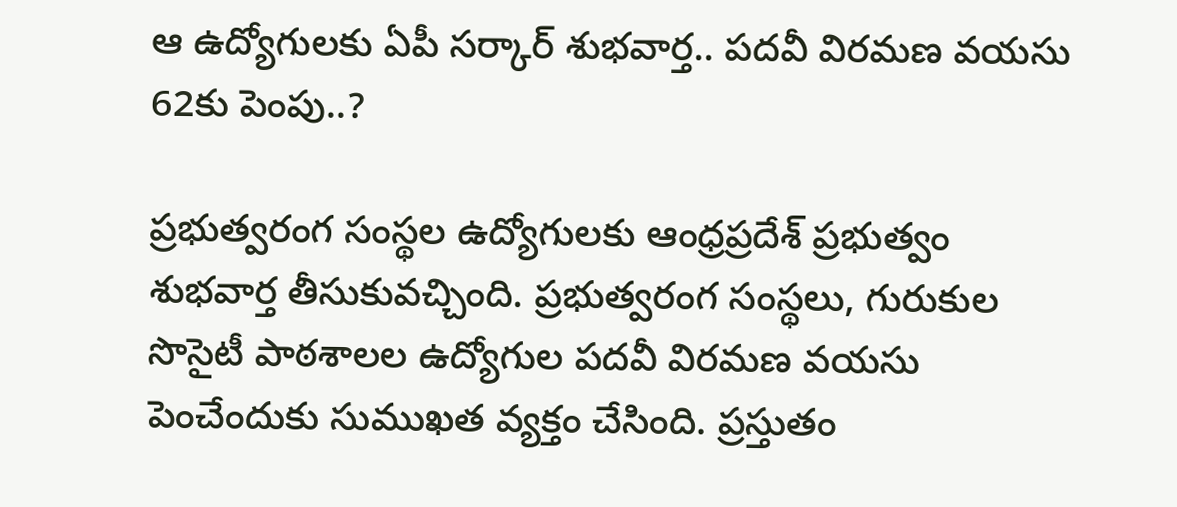ఆ ఉద్యోగులకు ఏపీ సర్కార్ శుభవార్త.. పదవీ విరమణ వయసు 62కు పెంపు..?

ప్రభుత్వరంగ సంస్థల ఉద్యోగులకు ఆంధ్రప్రదేశ్‌ ప్రభుత్వం శుభవార్త తీసుకువచ్చింది. ప్రభుత్వరంగ సంస్థలు, గురుకుల సొసైటీ పాఠశాలల ఉద్యోగుల పదవీ విరమణ వయసు పెంచేందుకు సుముఖత వ్యక్తం చేసింది. ప్రస్తుతం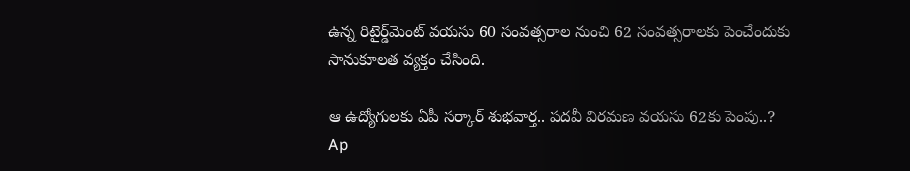ఉన్న రిటైర్డ్‌మెంట్ వయసు 60 సంవత్సరాల నుంచి 62 సంవత్సరాలకు పెంచేందుకు సానుకూలత వ్యక్తం చేసింది.

ఆ ఉద్యోగులకు ఏపీ సర్కార్ శుభవార్త.. పదవీ విరమణ వయసు 62కు పెంపు..?
Ap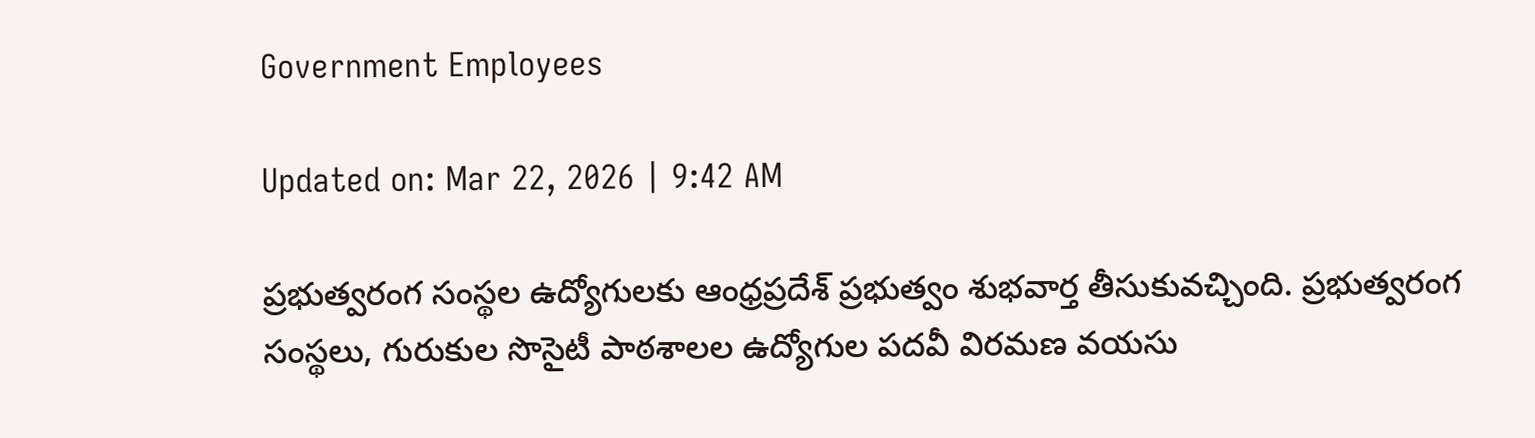Government Employees

Updated on: Mar 22, 2026 | 9:42 AM

ప్రభుత్వరంగ సంస్థల ఉద్యోగులకు ఆంధ్రప్రదేశ్‌ ప్రభుత్వం శుభవార్త తీసుకువచ్చింది. ప్రభుత్వరంగ సంస్థలు, గురుకుల సొసైటీ పాఠశాలల ఉద్యోగుల పదవీ విరమణ వయసు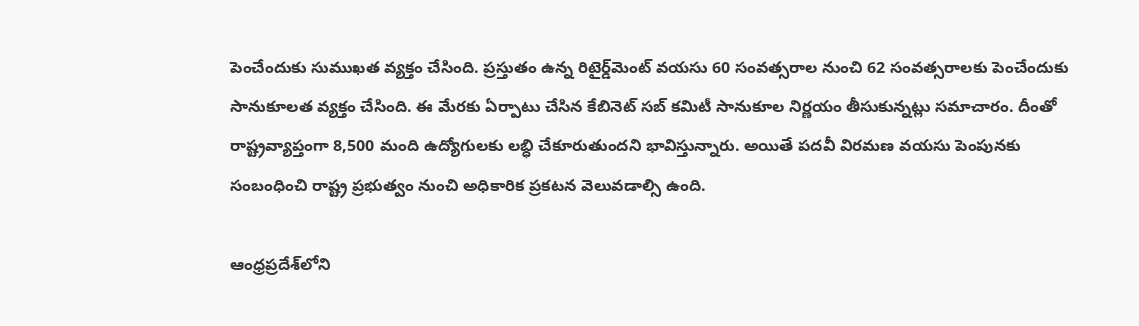పెంచేందుకు సుముఖత వ్యక్తం చేసింది. ప్రస్తుతం ఉన్న రిటైర్డ్‌మెంట్ వయసు 60 సంవత్సరాల నుంచి 62 సంవత్సరాలకు పెంచేందుకు సానుకూలత వ్యక్తం చేసింది. ఈ మేరకు ఏర్పాటు చేసిన కేబినెట్ సబ్ కమిటీ సానుకూల నిర్ణయం తీసుకున్నట్లు సమాచారం. దీంతో రాష్ట్రవ్యాప్తంగా 8,500 మంది ఉద్యోగులకు లబ్ధి చేకూరుతుందని భావిస్తున్నారు. అయితే పదవీ విరమణ వయసు పెంపునకు సంబంధించి రాష్ట్ర ప్రభుత్వం నుంచి అధికారిక ప్రకటన వెలువడాల్సి ఉంది.

ఆంధ్రప్రదేశ్‌లోని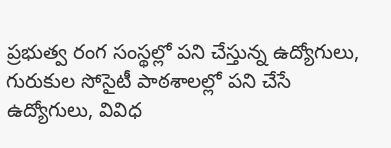ప్రభుత్వ రంగ సంస్థల్లో పని చేస్తున్న ఉద్యోగులు, గురుకుల సోసైటీ పాఠశాలల్లో పని చేసే ఉద్యోగులు, వివిధ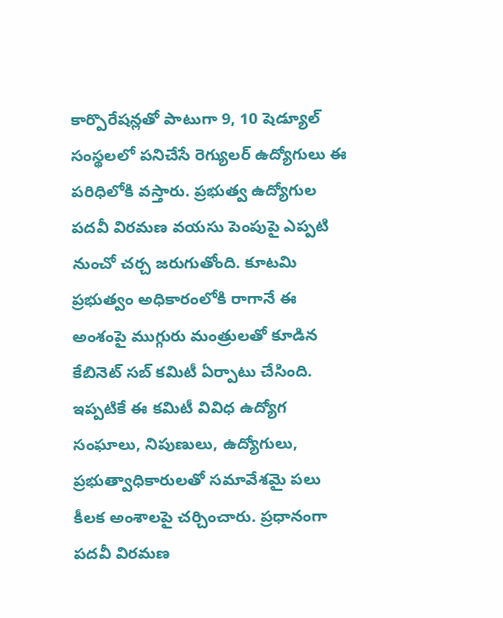కార్పొరేషన్లతో పాటుగా 9, 10 షెడ్యూల్ సంస్థలలో పనిచేసే రెగ్యులర్ ఉద్యోగులు ఈ పరిధిలోకి వస్తారు. ప్రభుత్వ ఉద్యోగుల పదవీ విరమణ వయసు పెంపుపై ఎప్పటి నుంచో చర్చ జరుగుతోంది. కూటమి ప్రభుత్వం అధికారంలోకి రాగానే ఈ అంశంపై ముగ్గురు మంత్రులతో కూడిన కేబినెట్ సబ్ కమిటీ ఏర్పాటు చేసింది. ఇప్పటికే ఈ కమిటీ వివిధ ఉద్యోగ సంఘాలు, నిపుణులు, ఉద్యోగులు, ప్రభుత్వాధికారులతో సమావేశమై పలు కీలక అంశాలపై చర్చించారు. ప్రధానంగా పదవీ విరమణ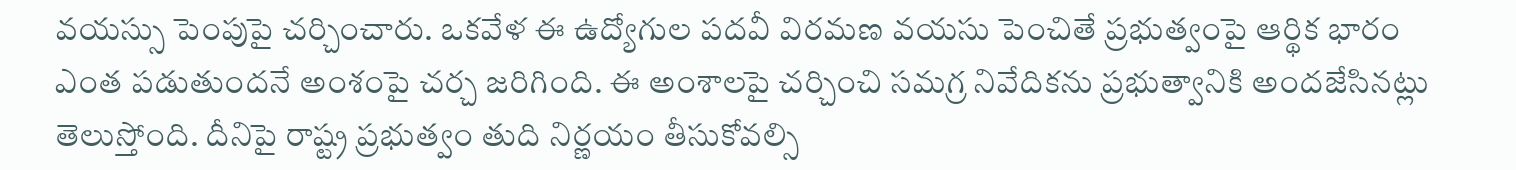వయస్సు పెంపుపై చర్చించారు. ఒకవేళ ఈ ఉద్యోగుల పదవీ విరమణ వయసు పెంచితే ప్రభుత్వంపై ఆర్థిక భారం ఎంత పడుతుందనే అంశంపై చర్చ జరిగింది. ఈ అంశాలపై చర్చించి సమగ్ర నివేదికను ప్రభుత్వానికి అందజేసినట్లు తెలుస్తోంది. దీనిపై రాష్ట్ర ప్రభుత్వం తుది నిర్ణయం తీసుకోవల్సి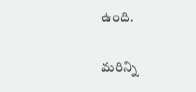ఉంది.

మరిన్ని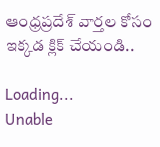ఆంధ్రప్రదేశ్ వార్తల కోసం ఇక్కడ క్లిక్ చేయండి..

Loading...
Unable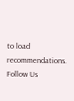to load recommendations.
Follow Us